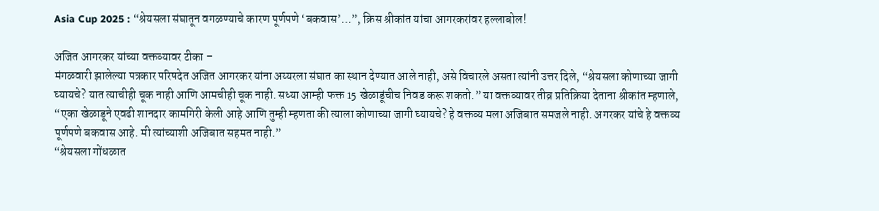Asia Cup 2025 : “श्रेयसला संघातून वगळण्याचे कारण पूर्णपणे ‘बकवास’…”, क्रिस श्रीकांत यांचा आगरकरांवर हल्लाबोल!

अजित आगरकर यांच्या वक्तव्यावर टीका –
मंगळवारी झालेल्या पत्रकार परिषदेत अजित आगरकर यांना अय्यरला संघात का स्थान देण्यात आले नाही, असे विचारले असता त्यांनी उत्तर दिले, “श्रेयसला कोणाच्या जागी घ्यायचे? यात त्याचीही चूक नाही आणि आमचीही चूक नाही. सध्या आम्ही फक्त 15 खेळाडूंचीच निवड करू शकतो.” या वक्तव्यावर तीव्र प्रतिक्रिया देताना श्रीकांत म्हणाले, “एका खेळाडूने एवढी शानदार कामगिरी केली आहे आणि तुम्ही म्हणता की त्याला कोणाच्या जागी घ्यायचे? हे वक्तव्य मला अजिबात समजले नाही. अगरकर यांचे हे वक्तव्य पूर्णपणे बकवास आहे. मी त्यांच्याशी अजिबात सहमत नाही.”
“श्रेयसला गोंधळात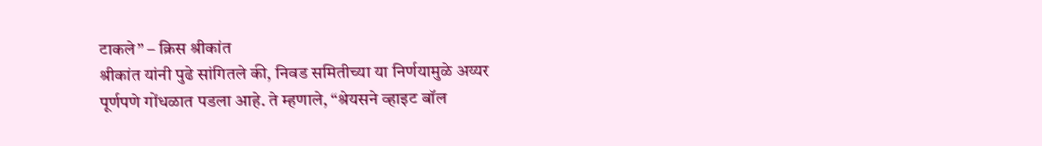टाकले” – क्रिस श्रीकांत
श्रीकांत यांनी पुढे सांगितले की, निवड समितीच्या या निर्णयामुळे अय्यर पूर्णपणे गोंधळात पडला आहे. ते म्हणाले, “श्रेयसने व्हाइट बॉल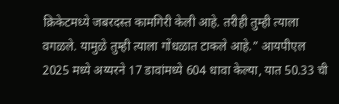क्रिकेटमध्ये जबरदस्त कामगिरी केली आहे. तरीही तुम्ही त्याला वगळले. यामुळे तुम्ही त्याला गोंधळात टाकले आहे.” आयपीएल 2025 मध्ये अय्यरने 17 डावांमध्ये 604 धावा केल्या, यात 50.33 ची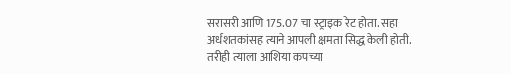सरासरी आणि 175.07 चा स्ट्राइक रेट होता. सहा अर्धशतकांसह त्याने आपली क्षमता सिद्ध केली होती. तरीही त्याला आशिया कपच्या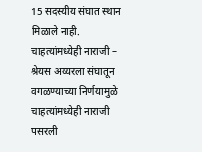15 सदस्यीय संघात स्थान मिळाले नाही.
चाहत्यांमध्येही नाराजी –
श्रेयस अय्यरला संघातून वगळण्याच्या निर्णयामुळे चाहत्यांमध्येही नाराजी पसरली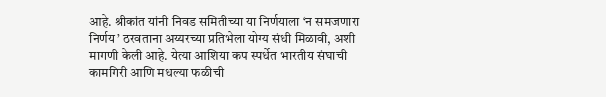आहे. श्रीकांत यांनी निवड समितीच्या या निर्णयाला ‘न समजणारा निर्णय’ ठरवताना अय्यरच्या प्रतिभेला योग्य संधी मिळावी, अशी मागणी केली आहे. येत्या आशिया कप स्पर्धेत भारतीय संघाची कामगिरी आणि मधल्या फळीची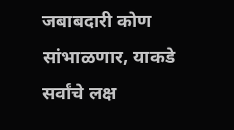जबाबदारी कोण सांभाळणार, याकडे सर्वांचे लक्ष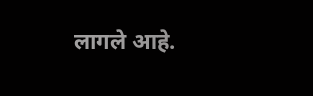लागले आहे.